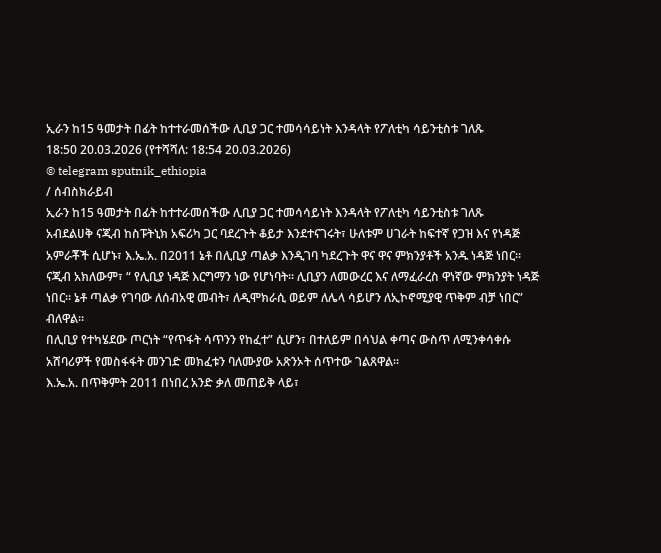ኢራን ከ15 ዓመታት በፊት ከተተራመሰችው ሊቢያ ጋር ተመሳሳይነት እንዳላት የፖለቲካ ሳይንቲስቱ ገለጹ
18:50 20.03.2026 (የተሻሻለ: 18:54 20.03.2026)
© telegram sputnik_ethiopia
/ ሰብስክራይብ
ኢራን ከ15 ዓመታት በፊት ከተተራመሰችው ሊቢያ ጋር ተመሳሳይነት እንዳላት የፖለቲካ ሳይንቲስቱ ገለጹ
አብደልሀቅ ናጂብ ከስፑትኒክ አፍሪካ ጋር ባደረጉት ቆይታ እንደተናገሩት፣ ሁለቱም ሀገራት ከፍተኛ የጋዝ እና የነዳጅ አምራቾች ሲሆኑ፣ እ.ኤ.አ. በ2011 ኔቶ በሊቢያ ጣልቃ እንዲገባ ካደረጉት ዋና ዋና ምክንያቶች አንዱ ነዳጅ ነበር።
ናጂብ አክለውም፣ “ የሊቢያ ነዳጅ እርግማን ነው የሆነባት። ሊቢያን ለመውረር እና ለማፈራረስ ዋነኛው ምክንያት ነዳጅ ነበር። ኔቶ ጣልቃ የገባው ለሰብአዊ መብት፣ ለዲሞክራሲ ወይም ለሌላ ሳይሆን ለኢኮኖሚያዊ ጥቅም ብቻ ነበር” ብለዋል።
በሊቢያ የተካሄደው ጦርነት “የጥፋት ሳጥንን የከፈተ” ሲሆን፣ በተለይም በሳህል ቀጣና ውስጥ ለሚንቀሳቀሱ አሸባሪዎች የመስፋፋት መንገድ መክፈቱን ባለሙያው አጽንኦት ሰጥተው ገልጸዋል።
እ.ኤ.አ. በጥቅምት 2011 በነበረ አንድ ቃለ መጠይቅ ላይ፣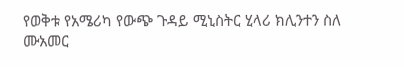የወቅቱ የአሜሪካ የውጭ ጉዳይ ሚኒስትር ሂላሪ ክሊንተን ስለ ሙአመር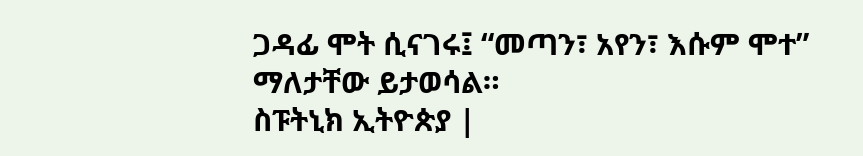ጋዳፊ ሞት ሲናገሩ፤ “መጣን፣ አየን፣ እሱም ሞተ” ማለታቸው ይታወሳል።
ስፑትኒክ ኢትዮጵያ |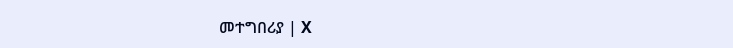መተግበሪያ | X